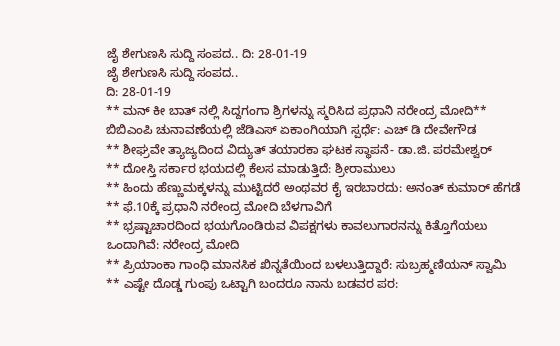ಜೈ ಶೇಗುಣಸಿ ಸುದ್ದಿ ಸಂಪದ.. ದಿ: 28-01-19
ಜೈ ಶೇಗುಣಸಿ ಸುದ್ದಿ ಸಂಪದ..
ದಿ: 28-01-19
** ಮನ್ ಕೀ ಬಾತ್ ನಲ್ಲಿ ಸಿದ್ದಗಂಗಾ ಶ್ರಿಗಳನ್ನು ಸ್ಮರಿಸಿದ ಪ್ರಧಾನಿ ನರೇಂದ್ರ ಮೋದಿ** ಬಿಬಿಎಂಪಿ ಚುನಾವಣೆಯಲ್ಲಿ ಜೆಡಿಎಸ್ ಏಕಾಂಗಿಯಾಗಿ ಸ್ಪರ್ಧೆ: ಎಚ್ ಡಿ ದೇವೇಗೌಡ
** ಶೀಘ್ರವೇ ತ್ಯಾಜ್ಯದಿಂದ ವಿದ್ಯುತ್ ತಯಾರಕಾ ಘಟಕ ಸ್ಥಾಪನೆ- ಡಾ.ಜಿ. ಪರಮೇಶ್ವರ್
** ದೋಸ್ತಿ ಸರ್ಕಾರ ಭಯದಲ್ಲಿ ಕೆಲಸ ಮಾಡುತ್ತಿದೆ: ಶ್ರೀರಾಮುಲು
** ಹಿಂದು ಹೆಣ್ಣುಮಕ್ಕಳನ್ನು ಮುಟ್ಟಿದರೆ ಅಂಥವರ ಕೈ ಇರಬಾರದು: ಅನಂತ್ ಕುಮಾರ್ ಹೆಗಡೆ
** ಫೆ.10ಕ್ಕೆ ಪ್ರಧಾನಿ ನರೇಂದ್ರ ಮೋದಿ ಬೆಳಗಾವಿಗೆ
** ಭ್ರಷ್ಟಾಚಾರದಿಂದ ಭಯಗೊಂಡಿರುವ ವಿಪಕ್ಷಗಳು ಕಾವಲುಗಾರನನ್ನು ಕಿತ್ತೊಗೆಯಲು ಒಂದಾಗಿವೆ: ನರೇಂದ್ರ ಮೋದಿ
** ಪ್ರಿಯಾಂಕಾ ಗಾಂಧಿ ಮಾನಸಿಕ ಖಿನ್ನತೆಯಿಂದ ಬಳಲುತ್ತಿದ್ದಾರೆ: ಸುಬ್ರಹ್ಮಣಿಯನ್ ಸ್ವಾಮಿ
** ಎಷ್ಟೇ ದೊಡ್ಡ ಗುಂಪು ಒಟ್ಟಾಗಿ ಬಂದರೂ ನಾನು ಬಡವರ ಪರ: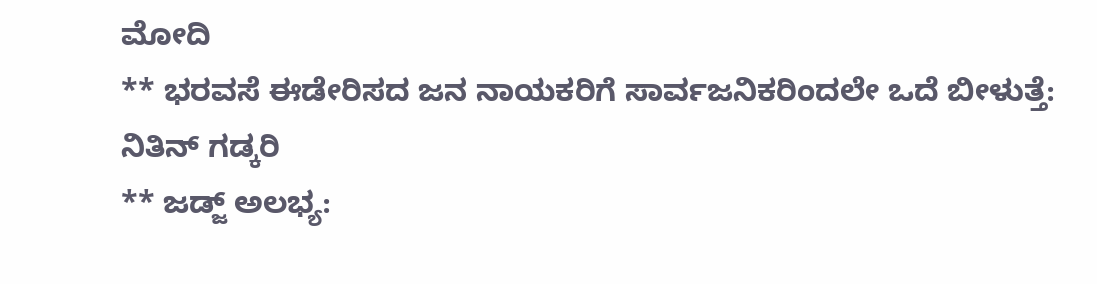ಮೋದಿ
** ಭರವಸೆ ಈಡೇರಿಸದ ಜನ ನಾಯಕರಿಗೆ ಸಾರ್ವಜನಿಕರಿಂದಲೇ ಒದೆ ಬೀಳುತ್ತೆ: ನಿತಿನ್ ಗಡ್ಕರಿ
** ಜಡ್ಜ್ ಅಲಭ್ಯ: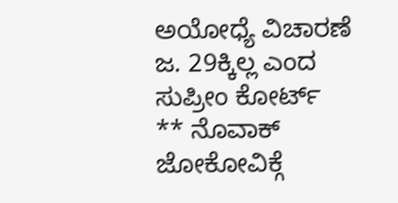ಅಯೋಧ್ಯೆ ವಿಚಾರಣೆ ಜ. 29ಕ್ಕಿಲ್ಲ ಎಂದ ಸುಪ್ರೀಂ ಕೋರ್ಟ್
** ನೊವಾಕ್ ಜೋಕೋವಿಕ್ಗೆ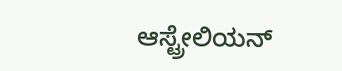ಆಸ್ಟ್ರೇಲಿಯನ್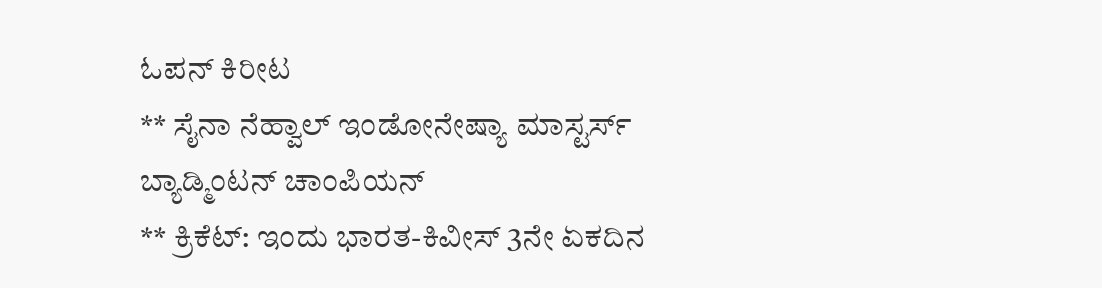ಓಪನ್ ಕಿರೀಟ
** ಸೈನಾ ನೆಹ್ವಾಲ್ ಇಂಡೋನೇಷ್ಯಾ ಮಾಸ್ಟರ್ಸ್ ಬ್ಯಾಡ್ಮಿಂಟನ್ ಚಾಂಪಿಯನ್
** ಕ್ರಿಕೆಟ್: ಇಂದು ಭಾರತ-ಕಿವೀಸ್ 3ನೇ ಏಕದಿನ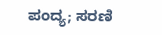ಪಂದ್ಯ; ಸರಣಿ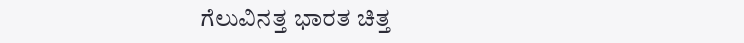ಗೆಲುವಿನತ್ತ ಭಾರತ ಚಿತ್ತ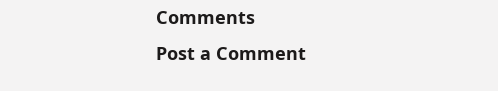Comments
Post a Comment